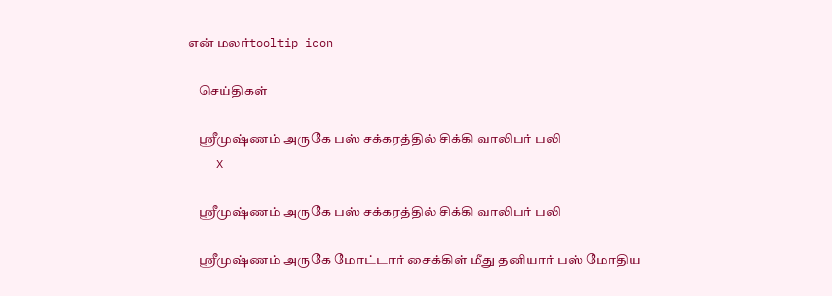என் மலர்tooltip icon

    செய்திகள்

    ஸ்ரீமுஷ்ணம் அருகே பஸ் சக்கரத்தில் சிக்கி வாலிபர் பலி
    X

    ஸ்ரீமுஷ்ணம் அருகே பஸ் சக்கரத்தில் சிக்கி வாலிபர் பலி

    ஸ்ரீமுஷ்ணம் அருகே மோட்டார் சைக்கிள் மீது தனியார் பஸ் மோதிய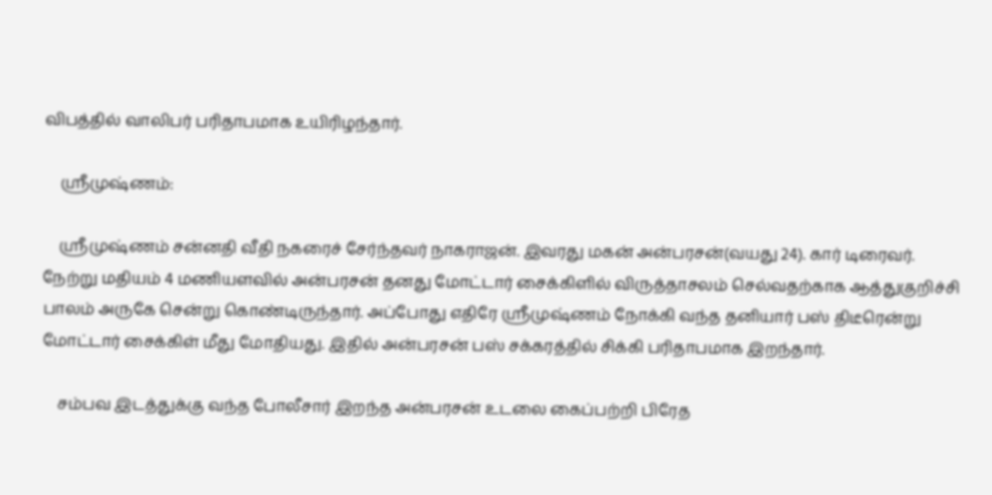விபத்தில் வாலிபர் பரிதாபமாக உயிரிழந்தார்.

    ஸ்ரீமுஷ்ணம்:

    ஸ்ரீமுஷ்ணம் சன்னதி வீதி நகரைச் சேர்ந்தவர் நாகராஜன். இவரது மகன் அன்பரசன்(வயது 24). கார் டிரைவர். நேற்று மதியம் 4 மணியளவில் அன்பரசன் தனது மோட்டார் சைக்கிளில் விருத்தாசலம் செல்வதற்காக ஆத்துகுறிச்சி பாலம் அருகே சென்று கொண்டிருந்தார். அப்போது எதிரே ஸ்ரீமுஷ்ணம் நோக்கி வந்த தனியார் பஸ் திடீரென்று மோட்டார் சைக்கிள் மீது மோதியது. இதில் அன்பரசன் பஸ் சக்கரத்தில் சிக்கி பரிதாபமாக இறந்தார்.

    சம்பவ இடத்துக்கு வந்த போலீசார் இறந்த அன்பரசன் உடலை கைப்பற்றி பிரேத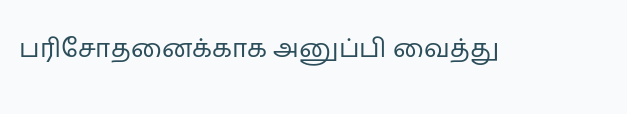பரிசோதனைக்காக அனுப்பி வைத்து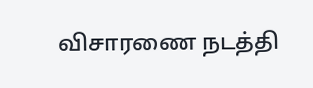விசாரணை நடத்தி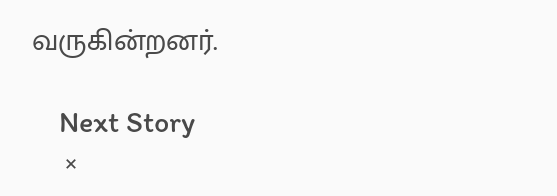வருகின்றனர்.

    Next Story
    ×